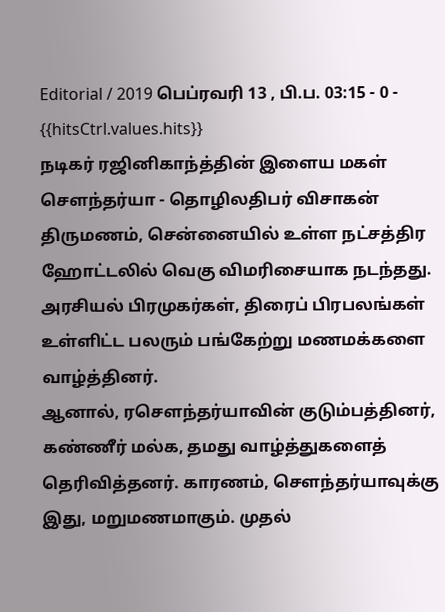Editorial / 2019 பெப்ரவரி 13 , பி.ப. 03:15 - 0 - {{hitsCtrl.values.hits}}
நடிகர் ரஜினிகாந்த்தின் இளைய மகள் சௌந்தர்யா - தொழிலதிபர் விசாகன் திருமணம், சென்னையில் உள்ள நட்சத்திர ஹோட்டலில் வெகு விமரிசையாக நடந்தது. அரசியல் பிரமுகர்கள், திரைப் பிரபலங்கள் உள்ளிட்ட பலரும் பங்கேற்று மணமக்களை வாழ்த்தினர்.
ஆனால், ரசௌந்தர்யாவின் குடும்பத்தினர், கண்ணீர் மல்க, தமது வாழ்த்துகளைத் தெரிவித்தனர். காரணம், சௌந்தர்யாவுக்கு இது, மறுமணமாகும். முதல்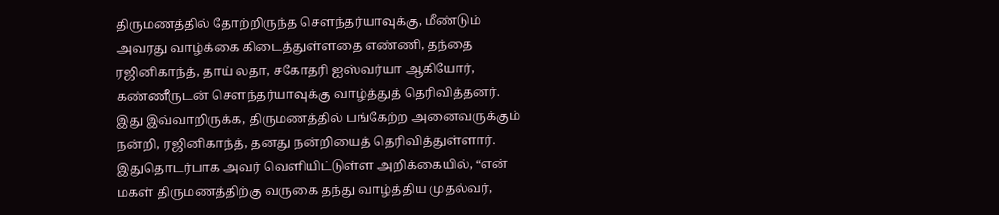திருமணத்தில் தோற்றிருந்த சௌந்தர்யாவுக்கு, மீண்டும் அவரது வாழ்க்கை கிடைத்துள்ளதை எண்ணி, தந்தை ரஜினிகாந்த், தாய் லதா, சகோதரி ஐஸ்வர்யா ஆகியோர், கண்ணீருடன் சௌந்தர்யாவுக்கு வாழ்த்துத் தெரிவித்தனர்.
இது இவ்வாறிருக்க, திருமணத்தில் பங்கேற்ற அனைவருக்கும் நன்றி, ரஜினிகாந்த், தனது நன்றியைத் தெரிவித்துள்ளார். இதுதொடர்பாக அவர் வெளியிட்டுள்ள அறிக்கையில், “என் மகள் திருமணத்திற்கு வருகை தந்து வாழ்த்திய முதல்வர்,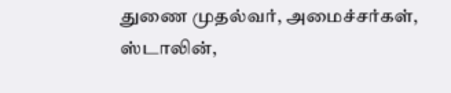துணை முதல்வர், அமைச்சர்கள், ஸ்டாலின்,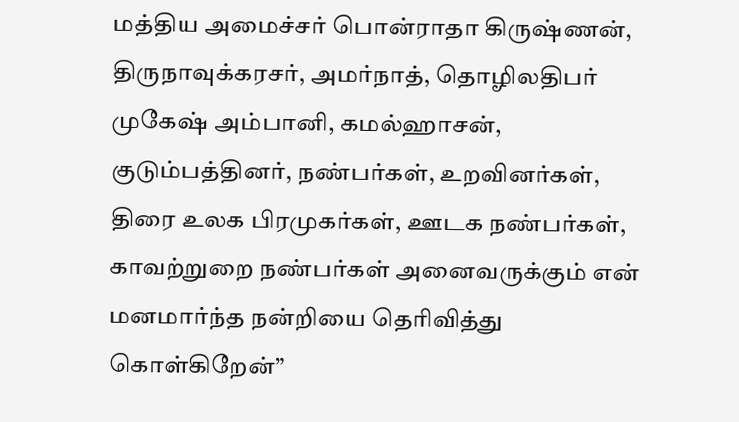மத்திய அமைச்சர் பொன்ராதா கிருஷ்ணன், திருநாவுக்கரசர், அமர்நாத், தொழிலதிபர் முகேஷ் அம்பானி, கமல்ஹாசன், குடும்பத்தினர், நண்பர்கள், உறவினர்கள், திரை உலக பிரமுகர்கள், ஊடக நண்பர்கள், காவற்றுறை நண்பர்கள் அனைவருக்கும் என் மனமார்ந்த நன்றியை தெரிவித்து கொள்கிறேன்”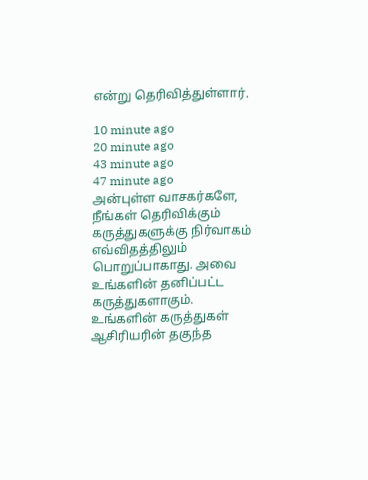என்று தெரிவித்துள்ளார்.

10 minute ago
20 minute ago
43 minute ago
47 minute ago
அன்புள்ள வாசகர்களே,
நீங்கள் தெரிவிக்கும் கருத்துகளுக்கு நிர்வாகம் எவ்விதத்திலும் பொறுப்பாகாது. அவை உங்களின் தனிப்பட்ட கருத்துகளாகும். உங்களின் கருத்துகள் ஆசிரியரின் தகுந்த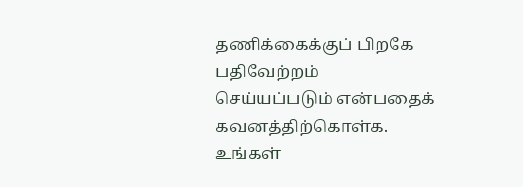தணிக்கைக்குப் பிறகே பதிவேற்றம் செய்யப்படும் என்பதைக் கவனத்திற்கொள்க. உங்கள்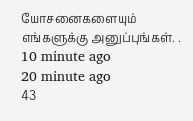யோசனைகளையும் எங்களுக்கு அனுப்புங்கள். .
10 minute ago
20 minute ago
43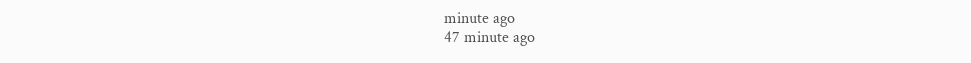minute ago
47 minute ago